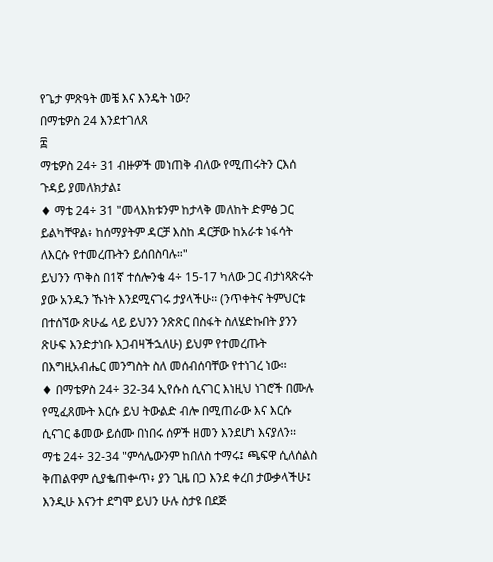የጌታ ምጽዓት መቼ እና እንዴት ነው?
በማቴዎስ 24 እንደተገለጸ
፰
ማቴዎስ 24÷ 31 ብዙዎች መነጠቅ ብለው የሚጠሩትን ርእሰ ጉዳይ ያመለክታል፤
♦ ማቴ 24÷ 31 "መላእክቱንም ከታላቅ መለከት ድምፅ ጋር ይልካቸዋል፥ ከሰማያትም ዳርቻ እስከ ዳርቻው ከአራቱ ነፋሳት ለእርሱ የተመረጡትን ይሰበስባሉ።"
ይህንን ጥቅስ በ1ኛ ተሰሎንቄ 4÷ 15-17 ካለው ጋር ብታነጻጽሩት ያው አንዱን ኹነት እንደሚናገሩ ታያላችሁ፡፡ (ንጥቀትና ትምህርቱ በተሰኘው ጽሁፌ ላይ ይህንን ንጽጽር በስፋት ስለሄድኩበት ያንን ጽሁፍ እንድታነቡ እጋብዛችኋለሁ) ይህም የተመረጡት በእግዚአብሔር መንግስት ስለ መሰብሰባቸው የተነገረ ነው፡፡
♦ በማቴዎስ 24÷ 32-34 ኢየሱስ ሲናገር እነዚህ ነገሮች በሙሉ የሚፈጸሙት እርሱ ይህ ትውልድ ብሎ በሚጠራው እና እርሱ ሲናገር ቆመው ይሰሙ በነበሩ ሰዎች ዘመን እንደሆነ እናያለን፡፡
ማቴ 24÷ 32-34 "ምሳሌውንም ከበለስ ተማሩ፤ ጫፍዋ ሲለሰልስ ቅጠልዋም ሲያቈጠቍጥ፥ ያን ጊዜ በጋ እንደ ቀረበ ታውቃላችሁ፤ እንዲሁ እናንተ ደግሞ ይህን ሁሉ ስታዩ በደጅ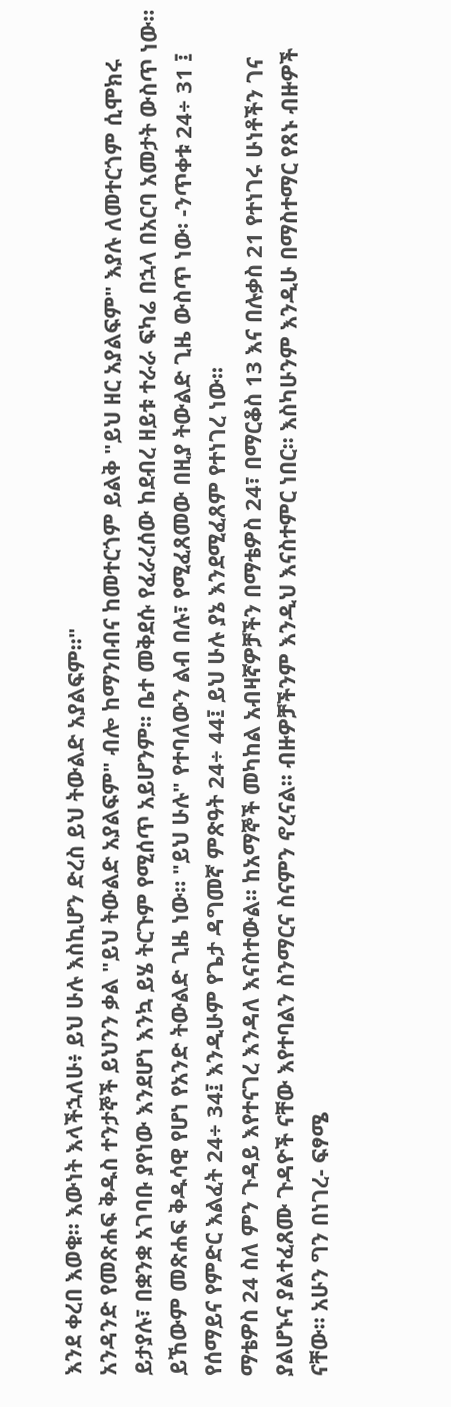እንደ ቀረበ እወቁ። እውነት እላችኋለሁ፥ ይህ ሁሉ እስኪሆን ድረስ ይህ ትውልድ አያልፍም።"
አንዳንድ የመጽሐፍ ቅዱስ ተንታኞች ይህንን ቃል "ይህ ትውልድ አያልፍም" ብሎ ከማንበብና ከመተርጎም ይልቅ "ይህ ዘር አያልፍም" እያሉ ለመተርጎም ሲሞክሩ ይታያሉ፣ በቋንቋ አገባቡ ያየነው እንደሆነ እንኳ ይሄ ትርጉም የሚሰጥ አይሆንም፡፡ ቤተ መቅደሱ የፈራረሰው ከደብረ ዘይቱ ተራራ ፍካሬ በኋላ በአርባ አመታት ውስጥ ነው። ይኸውም መጽሐፍ ቅዱሳዊ የሆነ የአንድ ትውልድ ጊዜ ነው። "ይህ ሁሉ" የተባለውን ልብ በሉ፣ የሚፈጸመው በዚያ ትውልድ ጊዜ ውስጥ ነው፡ -ንጥቀቱ 24÷ 31 ፤ የሰማይና የምድር እልፈት 24÷ 34፤ እንዲሁም የጌታ ዳግመኛ ምጽዓት 24÷ 44፤ ይህ ሁሉ ያኔ እንደሚፈጸም የተነገረ ነው፡፡
ማቴዎስ 24 ስለ ምን ጉዳይ እየተናገረ እንዳለ እናስተውል፡፡ ከአማኞች መካከል አብዛኛዎቻችን በማቴዎስ 24፣ በማርቆስ 13 እና በሉቃስ 21 የተነገሩ ሁነቶችን ገና ያልሆኑና ያልተፈጸሙ ጉዳዮች ናቸው እየተባልን ስንማርና ስናምን ኖረናል፡፡ ብዙዎቻችንም እንዲህ እናስተምር ነበር፡፡ እስካሁንም እንዲሁ በማስተማር የጸኑ ብዙዎች ናቸው። አሁን ግን በነገረ- ፍፃሜ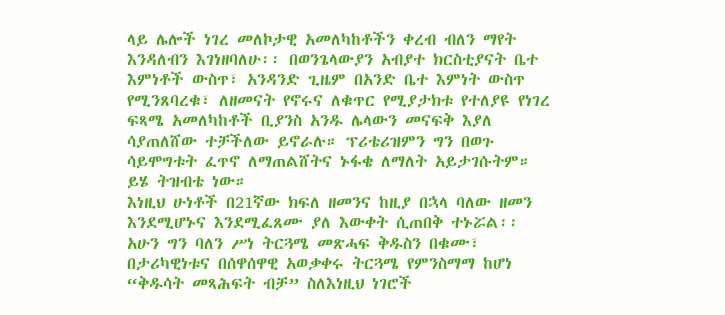ላይ ሌሎች ነገረ መለኮታዊ አመለካከቶችን ቀረብ ብለን ማየት እንዳለብን እገነዘባለሁ፡፡ በወንጌላውያን አብያተ ክርስቲያናት ቤተ እምነቶች ውስጥ፣ አንዳንድ ጊዜም በአንድ ቤተ እምነት ውስጥ የሚንጸባረቁ፣ ለዘመናት የኖሩና ለቁጥር የሚያታክቱ የተለያዩ የነገረ ፍጻሜ አመለካከቶች ቢያንስ አንዱ ሌላውን መናፍቅ እያለ ሳያጠለሸው ተቻችለው ይኖራሉ። ፕሪቴሪዝምን ግን በወጉ ሳይሞግቱት ፈጥኖ ለማጠልሸትና ኑፋቄ ለማለት አይታገሱትም። ይሄ ትዝብቴ ነው።
እነዚህ ሁነቶች በ21ኛው ክፍለ ዘመንና ከዚያ በኋላ ባለው ዘመን እንደሚሆኑና እንደሚፈጸሙ ያለ እውቀት ሲጠበቅ ተኑሯል፡፡ አሁን ግን ባለን ሥነ ትርጓሜ መጽሓፍ ቅዱስን በቁሙ፣ በታሪካዊነቱና በሰዋሰዋዊ አወቃቀሩ ትርጓሜ የምንስማማ ከሆነ “ቅዱሳት መጻሕፍት ብቻ” ስለእነዚህ ነገሮች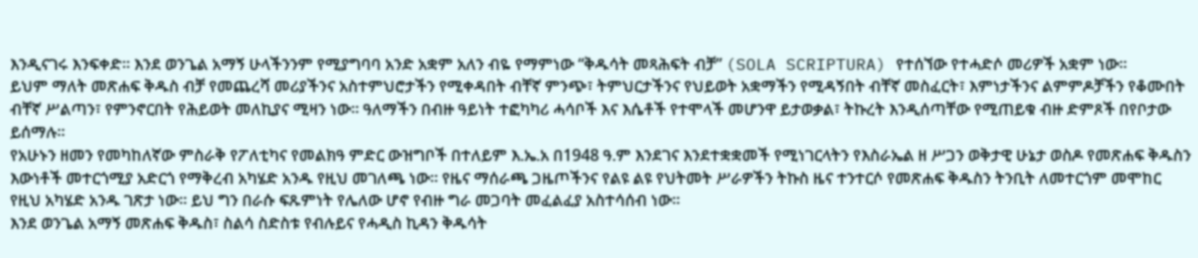እንዲናገሩ እንፍቀድ። እንደ ወንጌል አማኝ ሁላችንንም የሚያግባባ አንድ አቋም አለን ብዬ የማምነው “ቅዱሳት መጻሕፍት ብቻ” (SOLA SCRIPTURA) የተሰኘው የተሓድሶ መሪዎች አቋም ነው፡፡
ይህም ማለት መጽሐፍ ቅዱስ ብቻ የመጨረሻ መሪያችንና አስተምህሮታችን የሚቀዳበት ብቸኛ ምንጭ፣ ትምህርታችንና የህይወት አቋማችን የሚዳኝበት ብቸኛ መስፈርት፣ እምነታችንና ልምምዶቻችን የቆሙበት ብቸኛ ሥልጣን፣ የምንኖርበት የሕይወት መለኪያና ሚዛን ነው፡፡ ዓለማችን በብዙ ዓይነት ተፎካካሪ ሓሳቦች እና እሴቶች የተሞላች መሆንዋ ይታወቃል፣ ትኩረት እንዲሰጣቸው የሚጠይቁ ብዙ ድምጾች በየቦታው ይሰማሉ፡፡
የአሁኑን ዘመን የመካከለኛው ምስራቅ የፖለቲካና የመልክዓ ምድር ውዝግቦች በተለይም እ.ኤ.አ በ1948 ዓ.ም እንደገና እንደተቋቋመች የሚነገርላትን የእስራኤል ዘ ሥጋን ወቅታዊ ሁኔታ ወስዶ የመጽሐፍ ቅዱስን እውነቶች መተርጎሚያ አድርጎ የማቅረብ አካሄድ አንዱ የዚህ መገለጫ ነው፡፡ የዜና ማሰራጫ ጋዜጦችንና የልዩ ልዩ የህትመት ሥራዎችን ትኩስ ዜና ተንተርሶ የመጽሐፍ ቅዱስን ትንቢት ለመተርጎም መሞከር የዚህ አካሄድ አንዱ ገጽታ ነው፡፡ ይህ ግን በራሱ ፍጹምነት የሌለው ሆኖ የብዙ ግራ መጋባት መፈልፈያ አስተሳሰብ ነው፡፡
እንደ ወንጌል አማኝ መጽሐፍ ቅዱስ፣ ስልሳ ስድስቱ የብሉይና የሓዲስ ኪዳን ቅዱሳት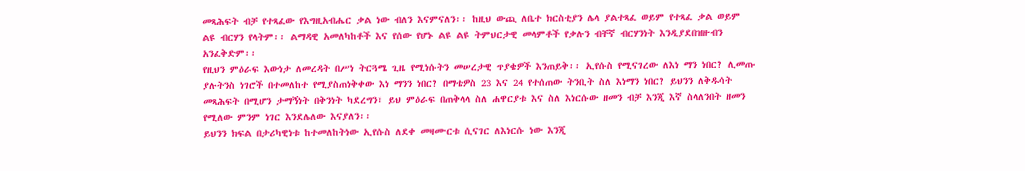መጻሕፍት ብቻ የተጻፈው የእግዚአብሔር ቃል ነው ብለን እናምናለን፡፡ ከዚህ ውጪ ለቤተ ክርስቲያን ሌላ ያልተጻፈ ወይም የተጻፈ ቃል ወይም ልዩ ብርሃን የላትም፡፡ ልማዳዊ አመለካከቶች እና የሰው የሆኑ ልዩ ልዩ ትምህርታዊ መላምቶች የቃሉን ብቸኛ ብርሃንነት እንዲያደበዝዙብን አንፈቅድም፡፡
የዚህን ምዕራፍ እውነታ ለመረዳት በሥነ ትርጓሜ ጊዜ የሚነሱትን መሠረታዊ ጥያቄዎች እንጠይቅ፡፡ ኢየሱስ የሚናገረው ለእነ ማን ነበር? ሊመጡ ያሉትንስ ነገሮች በተመለከተ የሚያስጠነቅቀው እነ ማንን ነበር? በማቴዎስ 23 እና 24 የተሰጠው ትንቢት ስለ እነማን ነበር? ይህንን ለቅዱሳት መጻሕፍት በሚሆን ታማኝነት በቅንነት ካደረግን፣ ይህ ምዕራፍ በጠቅላላ ስለ ሐዋርያቱ እና ስለ እነርሱው ዘመን ብቻ እንጂ እኛ ስላለንበት ዘመን የሚለው ምንም ነገር እንደሌለው እናያለን፡፡
ይህንን ክፍል በታሪካዊነቱ ከተመለከትነው ኢየሱስ ለደቀ መዛሙርቱ ሲናገር ለእነርሱ ነው እንጂ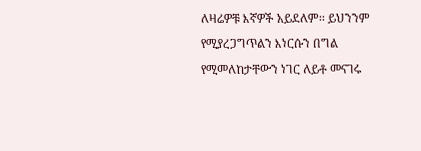ለዛሬዎቹ እኛዎች አይደለም፡፡ ይህንንም የሚያረጋግጥልን እነርሱን በግል የሚመለከታቸውን ነገር ለይቶ መናገሩ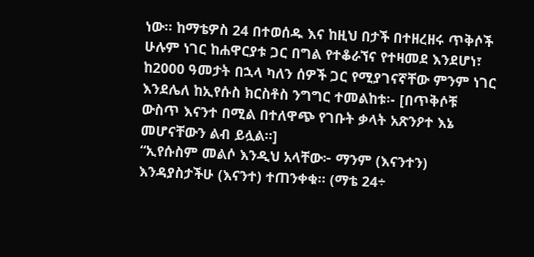ነው፡፡ ከማቴዎስ 24 በተወሰዱ እና ከዚህ በታች በተዘረዘሩ ጥቅሶች ሁሉም ነገር ከሐዋርያቱ ጋር በግል የተቆራኘና የተዛመደ እንደሆነ፣ ከ2000 ዓመታት በኋላ ካለን ሰዎች ጋር የሚያገናኛቸው ምንም ነገር እንደሌለ ከኢየሱስ ክርስቶስ ንግግር ተመልከቱ፡- [በጥቅሶቹ ውስጥ እናንተ በሚል በተለዋጭ የገቡት ቃላት አጽንዖተ እኔ መሆናቸውን ልብ ይሏል።]
“ኢየሱስም መልሶ እንዲህ አላቸው፦ ማንም (እናንተን) እንዳያስታችሁ (እናንተ) ተጠንቀቁ። (ማቴ 24÷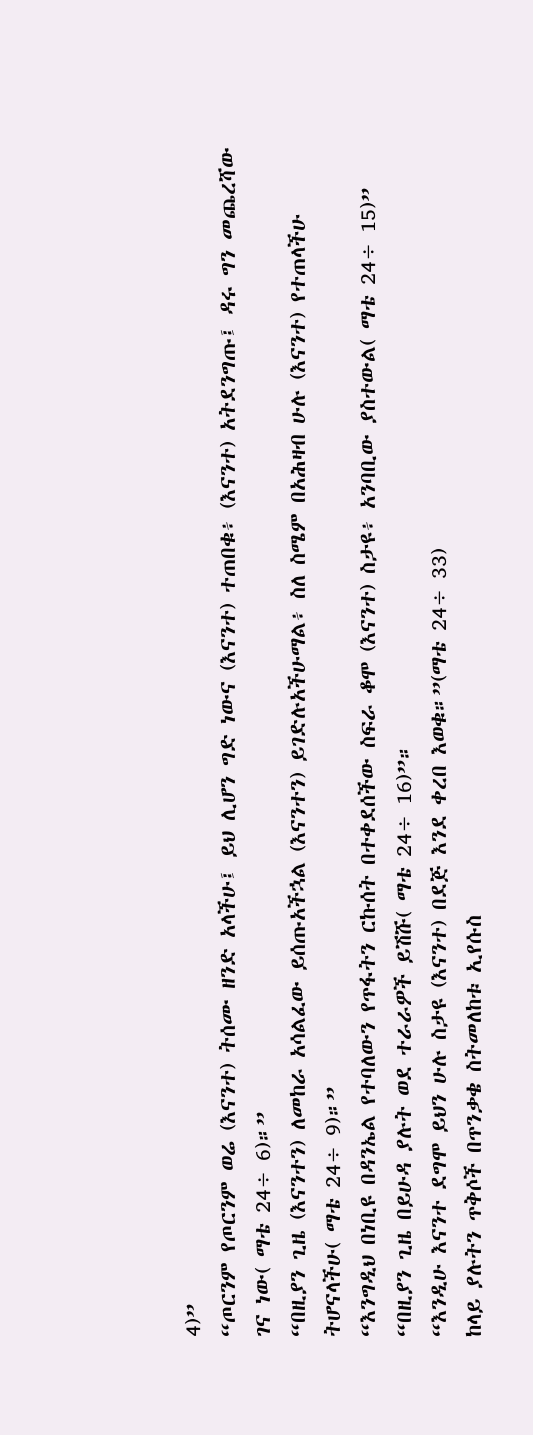4)”
“ጦርንም የጦርንም ወሬ (እናንተ) ትሰሙ ዘንድ አላችሁ፤ ይህ ሊሆን ግድ ነውና (እናንተ) ተጠበቁ፥ (እናንተ) አትደንግጡ፤ ዳሩ ግን መጨረሻው ገና ነው( ማቴ 24÷ 6)።”
“በዚያን ጊዜ (እናንተን) ለመከራ አሳልፈው ይሰጡአችኋል (እናንተን) ይገድሉአችሁማል፥ ስለ ስሜም በአሕዛብ ሁሉ (እናንተ) የተጠላችሁ ትሆናላችሁ( ማቴ 24÷ 9)።”
“እንግዲህ በነቢዩ በዳንኤል የተባለውን የጥፋትን ርኩሰት በተቀደሰችው ስፍራ ቆሞ (እናንተ) ስታዩ፥ አንባቢው ያስተውል( ማቴ 24÷ 15)”
“በዚያን ጊዜ በይሁዳ ያሉት ወደ ተራራዎች ይሽሹ( ማቴ 24÷ 16)”።
“እንዲሁ እናንተ ደግሞ ይህን ሁሉ ስታዩ (እናንተ) በደጅ እንደ ቀረበ እወቁ።”(ማቴ 24÷ 33)
ከላይ ያሉትን ጥቅሶች በጥንቃቄ ስትመለከቱ ኢየሱስ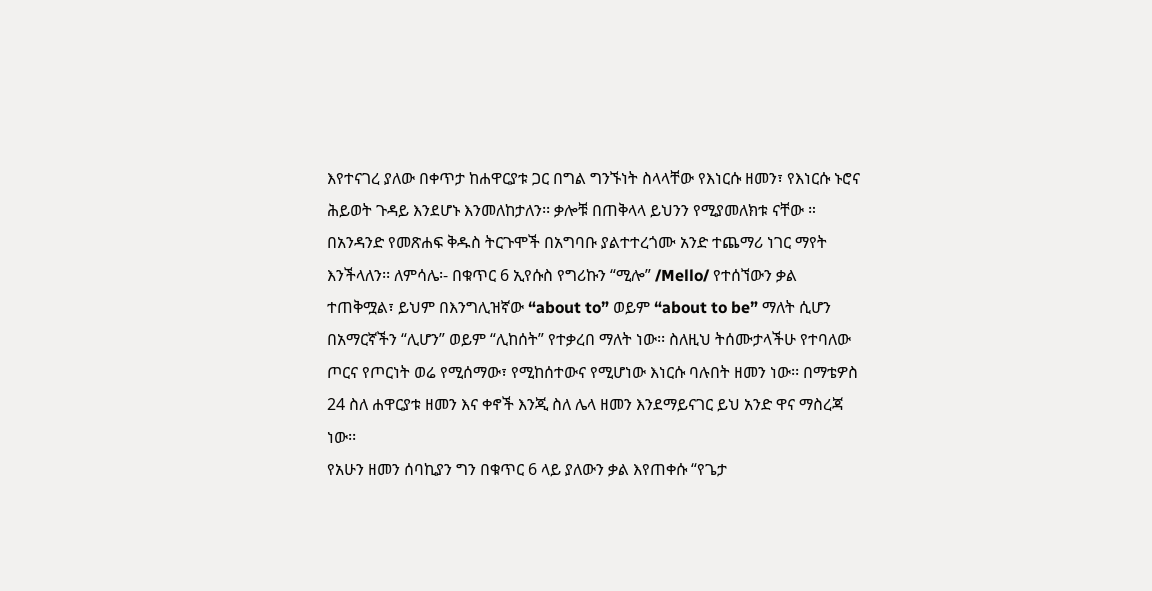እየተናገረ ያለው በቀጥታ ከሐዋርያቱ ጋር በግል ግንኙነት ስላላቸው የእነርሱ ዘመን፣ የእነርሱ ኑሮና ሕይወት ጉዳይ እንደሆኑ እንመለከታለን፡፡ ቃሎቹ በጠቅላላ ይህንን የሚያመለክቱ ናቸው ።
በአንዳንድ የመጽሐፍ ቅዱስ ትርጉሞች በአግባቡ ያልተተረጎሙ አንድ ተጨማሪ ነገር ማየት እንችላለን፡፡ ለምሳሌ፡- በቁጥር 6 ኢየሱስ የግሪኩን “ሚሎ” /Mello/ የተሰኘውን ቃል ተጠቅሟል፣ ይህም በእንግሊዝኛው “about to” ወይም “about to be” ማለት ሲሆን በአማርኛችን “ሊሆን” ወይም “ሊከሰት” የተቃረበ ማለት ነው፡፡ ስለዚህ ትሰሙታላችሁ የተባለው ጦርና የጦርነት ወሬ የሚሰማው፣ የሚከሰተውና የሚሆነው እነርሱ ባሉበት ዘመን ነው፡፡ በማቴዎስ 24 ስለ ሐዋርያቱ ዘመን እና ቀኖች እንጂ ስለ ሌላ ዘመን እንደማይናገር ይህ አንድ ዋና ማስረጃ ነው፡፡
የአሁን ዘመን ሰባኪያን ግን በቁጥር 6 ላይ ያለውን ቃል እየጠቀሱ “የጌታ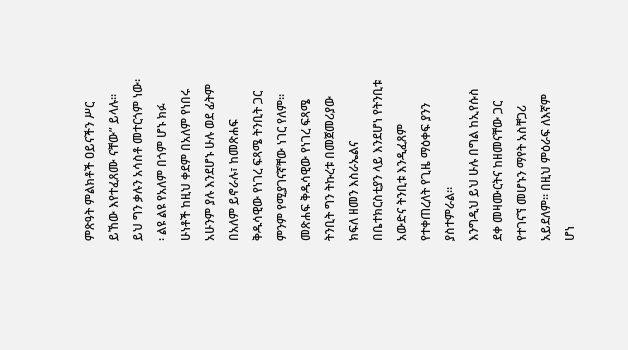ምጽዓት ምልክቶች ዐይናችን ሥር ይኸው እየተፈጸሙ ናቸው” ይላሉ፡፡ ይህ ግን ቃሉን አሳስቶ መተርጎም ነው፡፡ ልዩ ልዩ የአለም በጎም ሆኑ ክፉ ሁነቶች ከዚህ ቀደም በአለም የነበሩ አሁንም ያሉ እንደሆኑ ሁሉ ወደ ፊትም በአለም ይኖራሉ፣ ከመጽሐፍ ቅዱሳዊው የነገረ ፍጻሜ ትንቢት ጋር ምንም የሚያገናኛቸው ነገር የለም። መጽሐፍ ቅዱሳዊው የነገረ ፍጻሜ ትንቢት ግን ትኩረቱ በመጀመሪያው ክፍለ ዘመን እስራኤልና በቤተክርስቲያን ላይ እንደሆነ የትንቢቱ አውድና ትንቢቱ እንዲፈጸም የተቀጠረለት የጊዜ ማዕቀፍ ያንን ያስተምራል።
እንግዲህ ይህ ሁሉ በግል ከኢየሱስ ደቀ መዛሙርትና ከዘመናቸው ጋር የተገናኘ መሆኑን ማየት አስቸጋሪ አይደለም፡፡ በዚህ ምዕራፍ ለእኛም ሆነ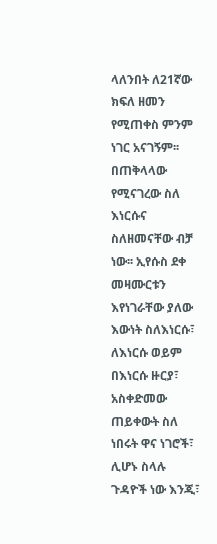ላለንበት ለ21ኛው ክፍለ ዘመን የሚጠቀስ ምንም ነገር አናገኝም፡፡ በጠቅላላው የሚናገረው ስለ እነርሱና ስለዘመናቸው ብቻ ነው፡፡ ኢየሱስ ደቀ መዛሙርቱን እየነገራቸው ያለው እውነት ስለእነርሱ፣ ለእነርሱ ወይም በእነርሱ ዙርያ፣ አስቀድመው ጠይቀውት ስለ ነበሩት ዋና ነገሮች፣ ሊሆኑ ስላሉ ጉዳዮች ነው እንጂ፣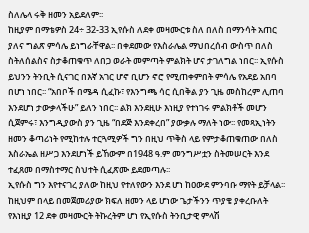ስለሌላ ሩቅ ዘመን አይደለም፡፡
ከዚያም በማቴዎስ 24÷ 32-33 ኢየሱስ ለደቀ መዛሙርቱ ስለ በለስ በማንሳት አጠር ያለና ግልጽ ምሳሌ ይነግራቸዋል፡፡ በቀደመው የእስራሌል ማህበረሰብ ውስጥ በለስ ስትለሰልስና ስታቆጠቁጥ ለበጋ ወራት መምጣት ምልክት ሆና ታገለግል ነበር፡፡ ኢየሱስ ይህንን ትንቢት ሲናገር በእኛ አገር ሆኖ ቢሆን ኖሮ የሚጠቀምበት ምሳሌ የአደይ አበባ በሆነ ነበር፡፡ “አበቦች በሜዳ ሲፈኩ፣ የእንግጫ ሳር ሲበቅል ያን ጊዜ መስከረም ሊጠባ እንደሆነ ታውቃላችሁ” ይለን ነበር፡፡ ልክ እንደዚሁ እነዚያ የተነገሩ ምልክቶች መሆን ሲጀምሩ፣ እንግዲያውስ ያን ጊዜ “በደጅ እንደቀረበ” ያውቃሉ ማለት ነው፡፡ የመጻኢነትን ዘመን ቆጣሪነት የሚከተሉ ተርጓሚዎች ግን በዚህ ጥቅስ ላይ የምታቆጠቁጠው በለስ እስራኤል ዘሥጋ እንደሆነች ይኸውም በ1948 ዓ.ም መንግሥቷን ስትመሠርት እንደ ተፈጸመ በማስተማር ስህተት ሲፈጽሙ ይደመጣሉ፡፡
ኢየሱስ ግን እየተናገረ ያለው ከዚህ የተለየውን እንደ ሆነ ከዐውደ ምንባቡ ማየት ይቻላል፡፡ ከዚህም በላይ በመጀመሪያው ክፍለ ዘመን ላይ ሆነው ጌታችንን ጥያቄ ያቀረቡለት የእነዚያ 12 ደቀ መዛሙርት ትኩረትም ሆነ የኢየሱስ ትንቢታዊ ምላሽ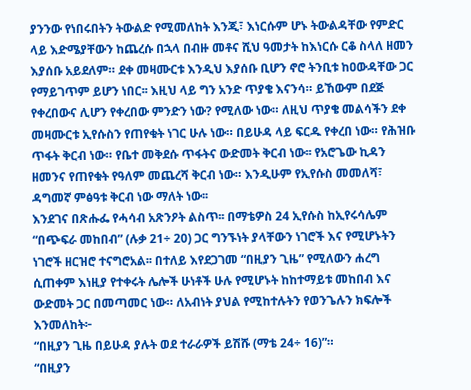ያንንው የነበሩበትን ትውልድ የሚመለከት እንጂ፣ እነርሱም ሆኑ ትውልዳቸው የምድር ላይ እድሜያቸውን ከጨረሱ በኋላ በብዙ መቶና ሺህ ዓመታት ከእነርሱ ርቆ ስላለ ዘመን እያሰቡ አይደለም። ደቀ መዛሙርቱ እንዲህ እያሰቡ ቢሆን ኖሮ ትንቢቱ ከዐውዳቸው ጋር የማይገጥም ይሆን ነበር፡፡ እዚህ ላይ ግን አንድ ጥያቄ እናንሳ። ይኸውም በደጅ የቀረበውና ሊሆን የቀረበው ምንድን ነው? የሚለው ነው። ለዚህ ጥያቄ መልሳችን ደቀ መዛሙርቱ ኢየሱስን የጠየቁት ነገር ሁሉ ነው። በይሁዳ ላይ ፍርዱ የቀረበ ነው። የሕዝቡ ጥፋት ቅርብ ነው። የቤተ መቅደሱ ጥፋትና ውድመት ቅርብ ነው፡፡ የአሮጌው ኪዳን ዘመንና የጠየቁት የዓለም መጨረሻ ቅርብ ነው። እንዲሁም የኢየሱስ መመለሻ፣ ዳግመኛ ምፅዓቱ ቅርብ ነው ማለት ነው፡፡
እንደገና በጽሑፌ የሓሳብ አጽንዖት ልስጥ፡፡ በማቴዎስ 24 ኢየሱስ ከኢየሩሳሌም “በጭፍራ መከበብ” (ሉቃ 21÷ 20) ጋር ግንኙነት ያላቸውን ነገሮች እና የሚሆኑትን ነገሮች ዘርዝሮ ተናግሮአል፡፡ በተለይ እየደጋገመ “በዚያን ጊዜ” የሚለውን ሐረግ ሲጠቀም እነዚያ የተቀሩት ሌሎች ሁነቶች ሁሉ የሚሆኑት ከከተማይቱ መከበብ እና ውድመት ጋር በመጣመር ነው። ለአብነት ያህል የሚከተሉትን የወንጌሉን ክፍሎች እንመለከት፦
“በዚያን ጊዜ በይሁዳ ያሉት ወደ ተራራዎች ይሽሹ (ማቴ 24÷ 16)”።
“በዚያን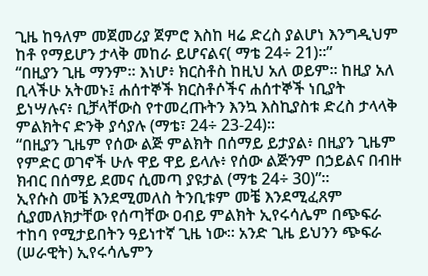ጊዜ ከዓለም መጀመሪያ ጀምሮ እስከ ዛሬ ድረስ ያልሆነ እንግዲህም ከቶ የማይሆን ታላቅ መከራ ይሆናልና( ማቴ 24÷ 21)።”
“በዚያን ጊዜ ማንም። እነሆ፥ ክርስቶስ ከዚህ አለ ወይም። ከዚያ አለ ቢላችሁ አትመኑ፤ ሐሰተኞች ክርስቶሶችና ሐሰተኞች ነቢያት ይነሣሉና፥ ቢቻላቸውስ የተመረጡትን እንኳ እስኪያስቱ ድረስ ታላላቅ ምልክትና ድንቅ ያሳያሉ (ማቴ፣ 24÷ 23-24)።
“በዚያን ጊዜም የሰው ልጅ ምልክት በሰማይ ይታያል፥ በዚያን ጊዜም የምድር ወገኖች ሁሉ ዋይ ዋይ ይላሉ፥ የሰው ልጅንም በኃይልና በብዙ ክብር በሰማይ ደመና ሲመጣ ያዩታል (ማቴ 24÷ 30)”።
ኢየሱስ መቼ እንደሚመለስ ትንቢቱም መቼ እንደሚፈጸም ሲያመለክታቸው የሰጣቸው ዐብይ ምልክት ኢየሩሳሌም በጭፍራ ተከባ የሚታይበትን ዓይነተኛ ጊዜ ነው፡፡ አንድ ጊዜ ይህንን ጭፍራ (ሠራዊት) ኢየሩሳሌምን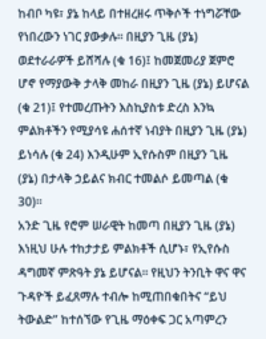ከብቦ ካዩ፣ ያኔ ከላይ በተዘረዘሩ ጥቅሶች ተነግሯቸው የነበረውን ነገር ያውቃሉ፡፡ በዚያን ጊዜ (ያኔ) ወደተራራዎች ይሸሻሉ (ቁ 16)፤ ከመጀመሪያ ጀምሮ ሆኖ የማያውቅ ታላቅ መከራ በዚያን ጊዜ (ያኔ) ይሆናል (ቁ 21)፤ የተመረጡትን እስኪያስቱ ድረስ እንኳ ምልክቶችን የሚያሳዩ ሐሰተኛ ነብያት በዚያን ጊዜ (ያኔ) ይነሳሉ (ቁ 24) እንዲሁም ኢየሱስም በዚያን ጊዜ (ያኔ) በታላቅ ኃይልና ክብር ተመልሶ ይመጣል (ቁ 30)።
አንድ ጊዜ የሮም ሠራዊት ከመጣ በዚያን ጊዜ (ያኔ) እነዚህ ሁሉ ተከታታይ ምልክቶች ሲሆኑ፣ የኢየሱስ ዳግመኛ ምጽዓት ያኔ ይሆናል፡፡ የዚህን ትንቢት ዋና ዋና ጉዳዮች ይፈጸማሉ ተብሎ ከሚጠበቁበትና “ይህ ትውልድ” ከተሰኘው የጊዜ ማዕቀፍ ጋር አጣምረን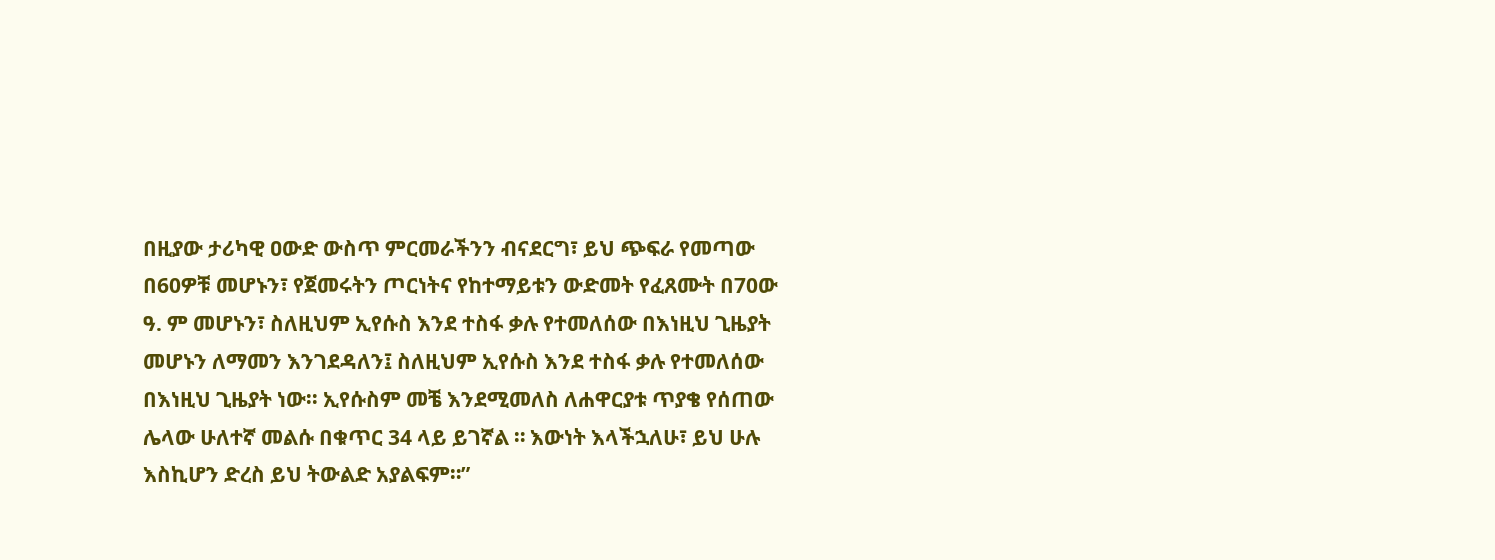በዚያው ታሪካዊ ዐውድ ውስጥ ምርመራችንን ብናደርግ፣ ይህ ጭፍራ የመጣው በ60ዎቹ መሆኑን፣ የጀመሩትን ጦርነትና የከተማይቱን ውድመት የፈጸሙት በ70ው ዓ. ም መሆኑን፣ ስለዚህም ኢየሱስ እንደ ተስፋ ቃሉ የተመለሰው በእነዚህ ጊዜያት መሆኑን ለማመን እንገደዳለን፤ ስለዚህም ኢየሱስ እንደ ተስፋ ቃሉ የተመለሰው በእነዚህ ጊዜያት ነው፡፡ ኢየሱስም መቼ እንደሚመለስ ለሐዋርያቱ ጥያቄ የሰጠው ሌላው ሁለተኛ መልሱ በቁጥር 34 ላይ ይገኛል ። እውነት እላችኋለሁ፣ ይህ ሁሉ እስኪሆን ድረስ ይህ ትውልድ አያልፍም።”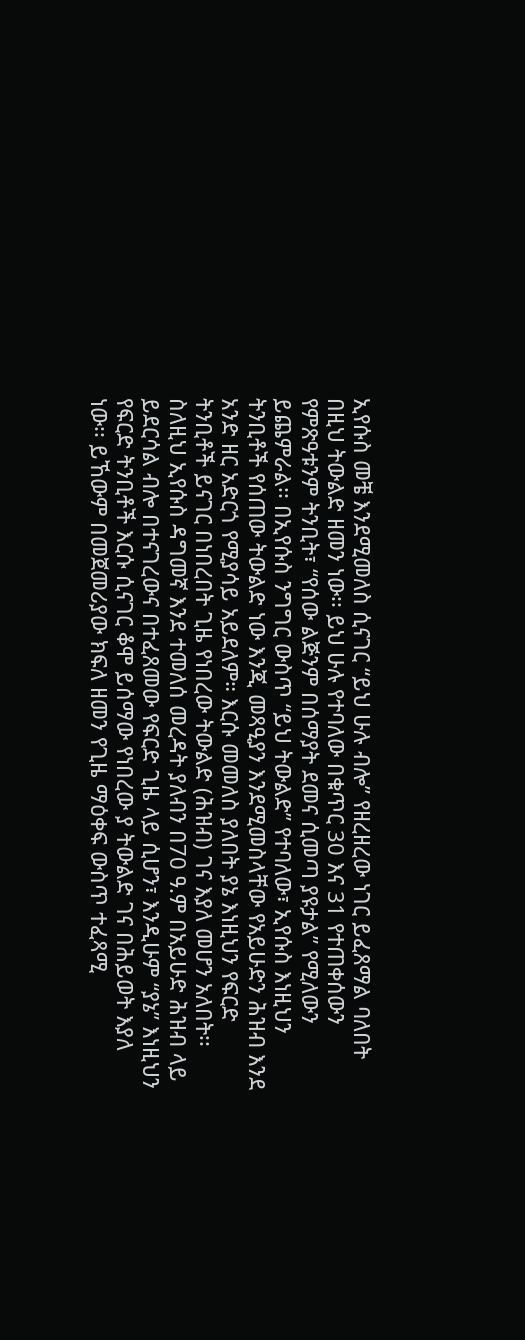ኢየሱስ መቼ እንደሚመለስ ሲናገር “ይህ ሁሉ ብሎ” የዘረዘረው ነገር ይፈጸማል ባለበት በዚህ ትውልድ ዘመን ነው፡፡ ይህ ሁሉ የተባለው በቁጥር 30 እና 31 የተጠቀሰውን የምጽዓቱንም ትንቢት፣ “የሰው ልጅንም በሰማያት ደመና ሲመጣ ያዩታል” የሚለውን ይጨምራል፡፡ በኢየሱስ ንግግር ውስጥ “ይህ ትውልድ” የተባለው፣ ኢየሱስ እነዚህን ትንቢቶች የሰጠው ትውልድ ነው እንጂ መጻዒያን እንደሚመስላቸው የአይሁድን ሕዝብ እንደ አንድ ዘር አድርጎ የሚያሳይ አይደለም። እርሱ መመለስ ያለበት ያኔ እነዚህን የፍርድ ትንቢቶች ይናገር በነበረበት ጊዜ የነበረው ትውልድ (ሕዝብ) ገና እያለ መሆን አለበት፡፡ ስለዚህ ኢየሱስ ዳግመኛ እንደ ተመለሰ መረዳት ያለብን በ70 ዓ.ም በአይሁድ ሕዝብ ላይ ይደርሳል ብሎ በተናገረውና በተፈጸመው የፍርድ ጊዜ ላይ ሲሆን፣ እንዲሁም “ያኔ” እነዚህን የፍርድ ትንቢቶች እርሱ ሲናገር ቆሞ ይሰማው የነበረው ያ ትውልድ ገና በሕይወት እያለ ነው፡፡ ይኸውም በመጀመሪያው ክፍለ ዘመን የጊዜ ማዕቀፍ ውስጥ ተፈጻሚ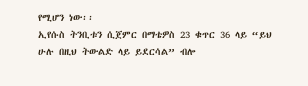የሚሆን ነው፡፡
ኢየሱስ ትንቢቱን ሲጀምር በማቴዎስ 23 ቁጥር 36 ላይ “ይህ ሁሉ በዚህ ትውልድ ላይ ይደርሳል” ብሎ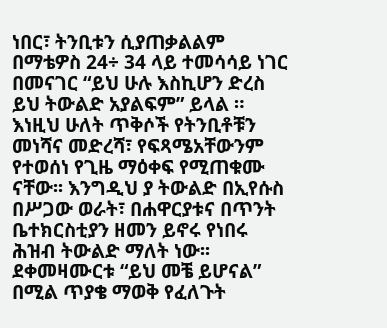ነበር፣ ትንቢቱን ሲያጠቃልልም በማቴዎስ 24÷ 34 ላይ ተመሳሳይ ነገር በመናገር “ይህ ሁሉ እስኪሆን ድረስ ይህ ትውልድ አያልፍም” ይላል ። እነዚህ ሁለት ጥቅሶች የትንቢቶቹን መነሻና መድረሻ፣ የፍጻሜአቸውንም የተወሰነ የጊዜ ማዕቀፍ የሚጠቁሙ ናቸው፡፡ እንግዲህ ያ ትውልድ በኢየሱስ በሥጋው ወራት፣ በሐዋርያቱና በጥንት ቤተክርስቲያን ዘመን ይኖሩ የነበሩ ሕዝብ ትውልድ ማለት ነው፡፡
ደቀመዛሙርቱ “ይህ መቼ ይሆናል” በሚል ጥያቄ ማወቅ የፈለጉት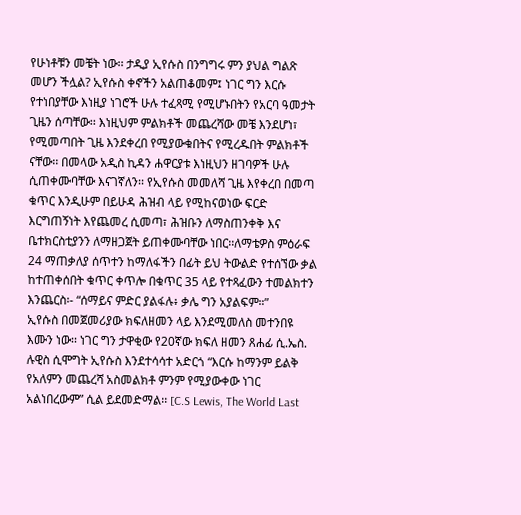የሁነቶቹን መቼት ነው፡፡ ታዲያ ኢየሱስ በንግግሩ ምን ያህል ግልጽ መሆን ችሏል? ኢየሱስ ቀኖችን አልጠቆመም፤ ነገር ግን እርሱ የተነበያቸው እነዚያ ነገሮች ሁሉ ተፈጻሚ የሚሆኑበትን የአርባ ዓመታት ጊዜን ሰጣቸው፡፡ እነዚህም ምልክቶች መጨረሻው መቼ እንደሆነ፣ የሚመጣበት ጊዜ እንደቀረበ የሚያውቁበትና የሚረዱበት ምልክቶች ናቸው፡፡ በመላው አዲስ ኪዳን ሐዋርያቱ እነዚህን ዘገባዎች ሁሉ ሲጠቀሙባቸው እናገኛለን፡፡ የኢየሱስ መመለሻ ጊዜ እየቀረበ በመጣ ቁጥር እንዲሁም በይሁዳ ሕዝብ ላይ የሚከናወነው ፍርድ እርግጠኝነት እየጨመረ ሲመጣ፣ ሕዝቡን ለማስጠንቀቅ እና ቤተክርስቲያንን ለማዘጋጀት ይጠቀሙባቸው ነበር፡፡ለማቴዎስ ምዕራፍ 24 ማጠቃለያ ሰጥተን ከማለፋችን በፊት ይህ ትውልድ የተሰኘው ቃል ከተጠቀሰበት ቁጥር ቀጥሎ በቁጥር 35 ላይ የተጻፈውን ተመልክተን እንጨርስ፡- “ሰማይና ምድር ያልፋሉ፥ ቃሌ ግን አያልፍም።”
ኢየሱስ በመጀመሪያው ክፍለዘመን ላይ እንደሚመለስ መተንበዩ እሙን ነው፡፡ ነገር ግን ታዋቂው የ20ኛው ክፍለ ዘመን ጸሐፊ ሲ.ኤስ. ሉዊስ ሲሞግት ኢየሱስ እንደተሳሳተ አድርጎ “እርሱ ከማንም ይልቅ የአለምን መጨረሻ አስመልክቶ ምንም የሚያውቀው ነገር አልነበረውም” ሲል ይደመድማል፡፡ [C.S Lewis, The World Last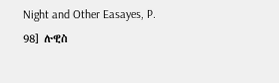Night and Other Easayes, P. 98] ሉዊስ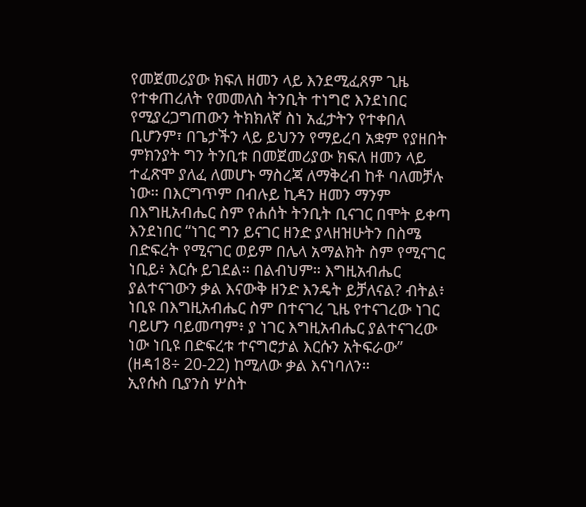የመጀመሪያው ክፍለ ዘመን ላይ እንደሚፈጸም ጊዜ የተቀጠረለት የመመለስ ትንቢት ተነግሮ እንደነበር የሚያረጋግጠውን ትክክለኛ ስነ አፈታትን የተቀበለ ቢሆንም፣ በጌታችን ላይ ይህንን የማይረባ አቋም የያዘበት ምክንያት ግን ትንቢቱ በመጀመሪያው ክፍለ ዘመን ላይ ተፈጽሞ ያለፈ ለመሆኑ ማስረጃ ለማቅረብ ከቶ ባለመቻሉ ነው፡፡ በእርግጥም በብሉይ ኪዳን ዘመን ማንም በእግዚአብሔር ስም የሐሰት ትንቢት ቢናገር በሞት ይቀጣ እንደነበር “ነገር ግን ይናገር ዘንድ ያላዘዝሁትን በስሜ በድፍረት የሚናገር ወይም በሌላ አማልክት ስም የሚናገር ነቢይ፥ እርሱ ይገደል። በልብህም። እግዚአብሔር ያልተናገውን ቃል እናውቅ ዘንድ እንዴት ይቻለናል? ብትል፥ ነቢዩ በእግዚአብሔር ስም በተናገረ ጊዜ የተናገረው ነገር ባይሆን ባይመጣም፥ ያ ነገር እግዚአብሔር ያልተናገረው ነው ነቢዩ በድፍረቱ ተናግሮታል እርሱን አትፍራው” (ዘዳ18÷ 20-22) ከሚለው ቃል እናነባለን።
ኢየሱስ ቢያንስ ሦስት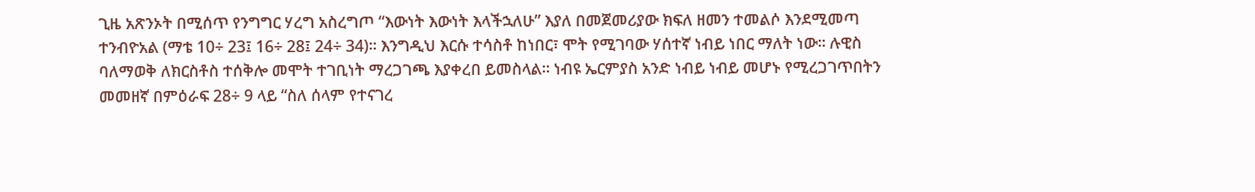ጊዜ አጽንኦት በሚሰጥ የንግግር ሃረግ አስረግጦ “እውነት እውነት እላችኋለሁ” እያለ በመጀመሪያው ክፍለ ዘመን ተመልሶ እንደሚመጣ ተንብዮአል (ማቴ 10÷ 23፤ 16÷ 28፤ 24÷ 34)፡፡ እንግዲህ እርሱ ተሳስቶ ከነበር፣ ሞት የሚገባው ሃሰተኛ ነብይ ነበር ማለት ነው፡፡ ሉዊስ ባለማወቅ ለክርስቶስ ተሰቅሎ መሞት ተገቢነት ማረጋገጫ እያቀረበ ይመስላል፡፡ ነብዩ ኤርምያስ አንድ ነብይ ነብይ መሆኑ የሚረጋገጥበትን መመዘኛ በምዕራፍ 28÷ 9 ላይ “ስለ ሰላም የተናገረ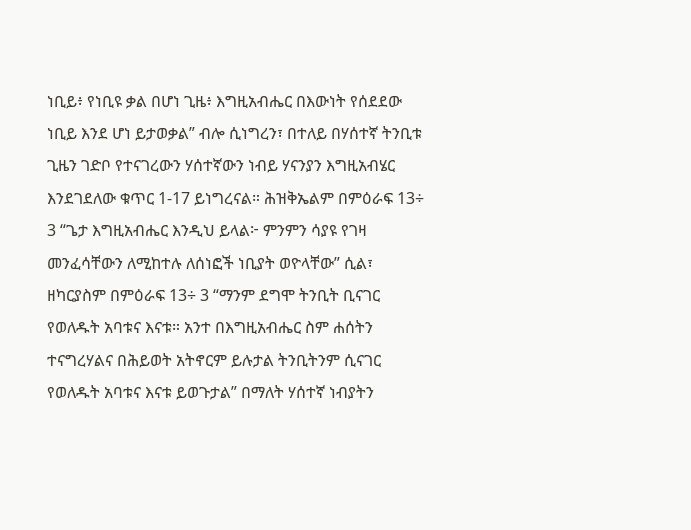ነቢይ፥ የነቢዩ ቃል በሆነ ጊዜ፥ እግዚአብሔር በእውነት የሰደደው ነቢይ እንደ ሆነ ይታወቃል” ብሎ ሲነግረን፣ በተለይ በሃሰተኛ ትንቢቱ ጊዜን ገድቦ የተናገረውን ሃሰተኛውን ነብይ ሃናንያን እግዚአብሄር እንደገደለው ቁጥር 1-17 ይነግረናል። ሕዝቅኤልም በምዕራፍ 13÷ 3 “ጌታ እግዚአብሔር እንዲህ ይላል፦ ምንምን ሳያዩ የገዛ መንፈሳቸውን ለሚከተሉ ለሰነፎች ነቢያት ወዮላቸው” ሲል፣ ዘካርያስም በምዕራፍ 13÷ 3 “ማንም ደግሞ ትንቢት ቢናገር የወለዱት አባቱና እናቱ። አንተ በእግዚአብሔር ስም ሐሰትን ተናግረሃልና በሕይወት አትኖርም ይሉታል ትንቢትንም ሲናገር የወለዱት አባቱና እናቱ ይወጉታል” በማለት ሃሰተኛ ነብያትን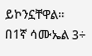ይኮንኗቸዋል።
በ1ኛ ሳሙኤል 3÷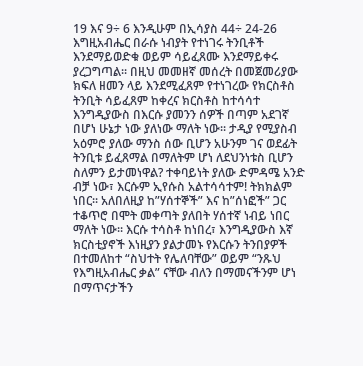19 እና 9÷ 6 እንዲሁም በኢሳያስ 44÷ 24-26 እግዚአብሔር በራሱ ነብያት የተነገሩ ትንቢቶች እንደማይወድቁ ወይም ሳይፈጸሙ እንደማይቀሩ ያረጋግጣል፡፡ በዚህ መመዘኛ መሰረት በመጀመሪያው ክፍለ ዘመን ላይ እንደሚፈጸም የተነገረው የክርስቶስ ትንቢት ሳይፈጸም ከቀረና ክርስቶስ ከተሳሳተ እንግዲያውስ በእርሱ ያመንን ሰዎች በጣም አደገኛ በሆነ ሁኔታ ነው ያለነው ማለት ነው፡፡ ታዲያ የሚያስብ አዕምሮ ያለው ማንስ ሰው ቢሆን አሁንም ገና ወደፊት ትንቢቱ ይፈጸማል በማለትም ሆነ ለደህንነቱስ ቢሆን ስለምን ይታመነዋል? ተቀባይነት ያለው ድምዳሜ አንድ ብቻ ነው፣ እርሱም ኢየሱስ አልተሳሳተም! ትክክልም ነበር፡፡ አለበለዚያ ከ”ሃሰተኞች” እና ከ”ሰነፎች” ጋር ተቆጥሮ በሞት መቀጣት ያለበት ሃሰተኛ ነብይ ነበር ማለት ነው፡፡ እርሱ ተሳስቶ ከነበረ፣ እንግዲያውስ እኛ ክርስቲያኖች እነዚያን ያልታመኑ የእርሱን ትንበያዎች በተመለከተ “ስህተት የሌለባቸው” ወይም “ንጹህ የእግዚአብሔር ቃል” ናቸው ብለን በማመናችንም ሆነ በማጥናታችን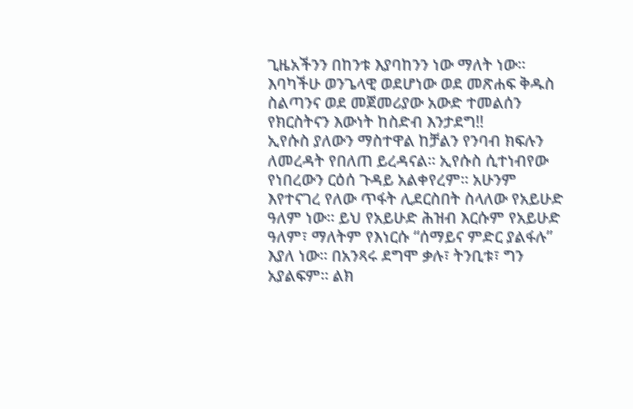ጊዜአችንን በከንቱ እያባከንን ነው ማለት ነው፡፡ እባካችሁ ወንጌላዊ ወደሆነው ወደ መጽሐፍ ቅዱስ ስልጣንና ወደ መጀመሪያው አውድ ተመልሰን የክርስትናን እውነት ከስድብ እንታደግ!!
ኢየሱስ ያለውን ማስተዋል ከቻልን የንባብ ክፍሉን ለመረዳት የበለጠ ይረዳናል፡፡ ኢየሱስ ሲተነብየው የነበረውን ርዕሰ ጉዳይ አልቀየረም፡፡ አሁንም እየተናገረ የለው ጥፋት ሊደርስበት ስላለው የአይሁድ ዓለም ነው፡፡ ይህ የአይሁድ ሕዝብ እርሱም የአይሁድ ዓለም፣ ማለትም የእነርሱ “ሰማይና ምድር ያልፋሉ” እያለ ነው፡፡ በአንጻሩ ደግሞ ቃሉ፣ ትንቢቱ፣ ግን አያልፍም። ልክ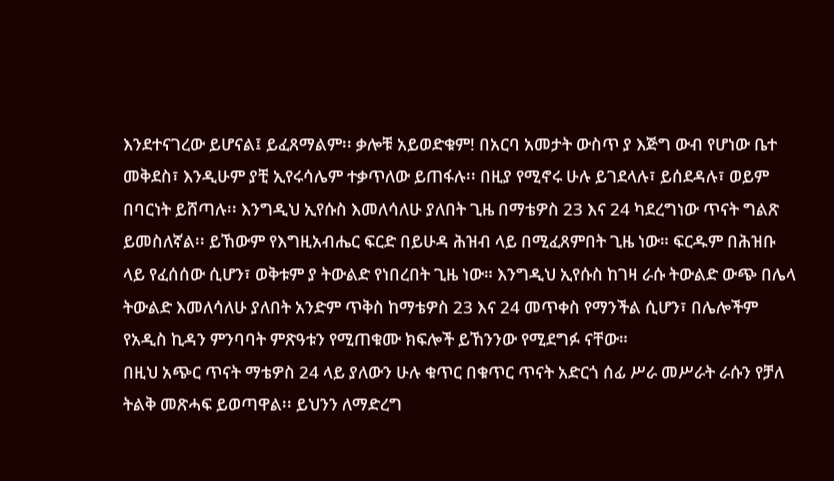እንደተናገረው ይሆናል፤ ይፈጸማልም፡፡ ቃሎቹ አይወድቁም! በአርባ አመታት ውስጥ ያ እጅግ ውብ የሆነው ቤተ መቅደስ፣ እንዲሁም ያቺ ኢየሩሳሌም ተቃጥለው ይጠፋሉ፡፡ በዚያ የሚኖሩ ሁሉ ይገደላሉ፣ ይሰደዳሉ፣ ወይም በባርነት ይሸጣሉ፡፡ እንግዲህ ኢየሱስ እመለሳለሁ ያለበት ጊዜ በማቴዎስ 23 እና 24 ካደረግነው ጥናት ግልጽ ይመስለኛል፡፡ ይኸውም የእግዚአብሔር ፍርድ በይሁዳ ሕዝብ ላይ በሚፈጸምበት ጊዜ ነው። ፍርዱም በሕዝቡ ላይ የፈሰሰው ሲሆን፣ ወቅቱም ያ ትውልድ የነበረበት ጊዜ ነው። እንግዲህ ኢየሱስ ከገዛ ራሱ ትውልድ ውጭ በሌላ ትውልድ እመለሳለሁ ያለበት አንድም ጥቅስ ከማቴዎስ 23 እና 24 መጥቀስ የማንችል ሲሆን፣ በሌሎችም የአዲስ ኪዳን ምንባባት ምጽዓቱን የሚጠቁሙ ክፍሎች ይኸንንው የሚደግፉ ናቸው።
በዚህ አጭር ጥናት ማቴዎስ 24 ላይ ያለውን ሁሉ ቁጥር በቁጥር ጥናት አድርጎ ሰፊ ሥራ መሥራት ራሱን የቻለ ትልቅ መጽሓፍ ይወጣዋል፡፡ ይህንን ለማድረግ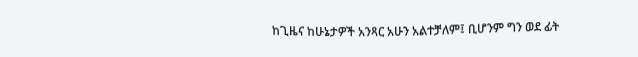ከጊዜና ከሁኔታዎች አንጻር አሁን አልተቻለም፤ ቢሆንም ግን ወደ ፊት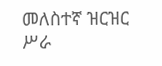መለስተኛ ዝርዝር ሥራ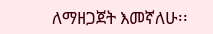ለማዘጋጀት እመኛለሁ፡፡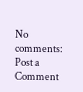No comments:
Post a Comment